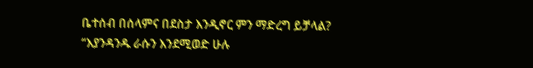ቤተሰብ በሰላምና በደስታ እንዲኖር ምን ማድረግ ይቻላል?
“እያንዳንዱ ራሱን እንደሚወድ ሁሉ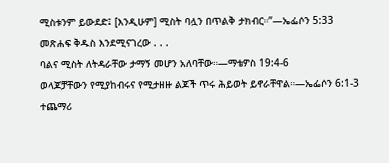ሚስቱንም ይውደድ፤ [እንዲሁም] ሚስት ባሏን በጥልቅ ታክብር።”—ኤፌሶን 5:33
መጽሐፍ ቅዱስ እንደሚናገረው . . .
ባልና ሚስት ለትዳራቸው ታማኝ መሆን አለባቸው።—ማቴዎስ 19:4-6
ወላጆቻቸውን የሚያከብሩና የሚታዘዙ ልጆች ጥሩ ሕይወት ይኖራቸዋል።—ኤፌሶን 6:1-3
ተጨማሪ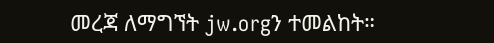መረጃ ለማግኘት jw.orgን ተመልከት።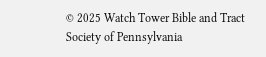© 2025 Watch Tower Bible and Tract Society of Pennsylvania